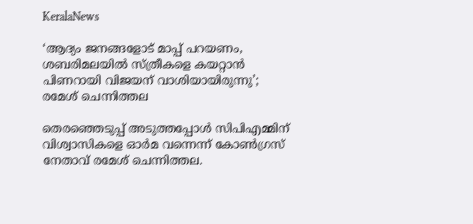KeralaNews

‘ആദ്യം ജനങ്ങളോട് മാപ്പ് പറയണം, ശബരിമലയിൽ സ്ത്രീകളെ കയറ്റാൻ പിണറായി വിജയന് വാശിയായിരുന്നു’; രമേശ് ചെന്നിത്തല

തെരഞ്ഞെടുപ്പ് അടുത്തപ്പോള്‍ സിപിഎമ്മിന് വിശ്വാസികളെ ഓര്‍മ വന്നെന്ന് കോണ്‍ഗ്രസ് നേതാവ് രമേശ് ചെന്നിത്തല.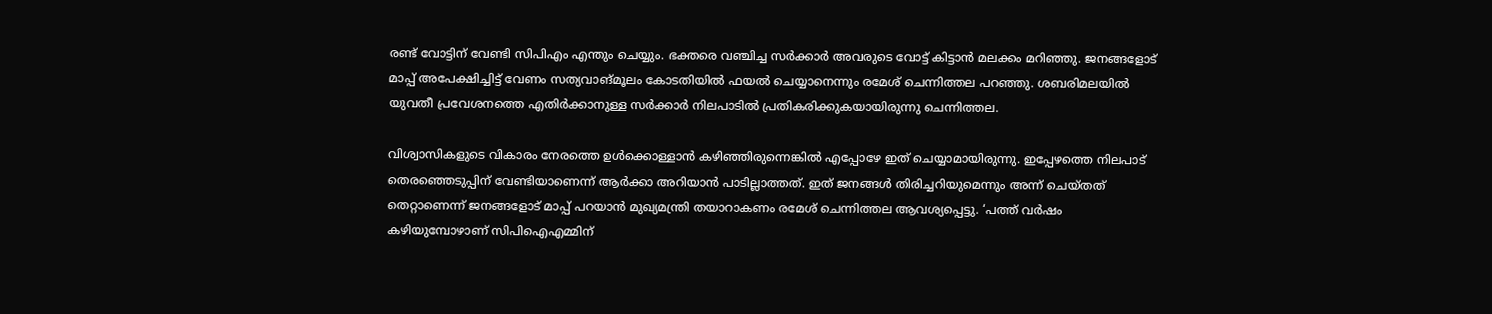രണ്ട് വോട്ടിന് വേണ്ടി സിപിഎം എന്തും ചെയ്യും. ഭക്തരെ വഞ്ചിച്ച സര്‍ക്കാര്‍ അവരുടെ വോട്ട് കിട്ടാന്‍ മലക്കം മറിഞ്ഞു. ജനങ്ങളോട് മാപ്പ് അപേക്ഷിച്ചിട്ട് വേണം സത്യവാങ്മൂലം കോടതിയില്‍ ഫയല്‍ ചെയ്യാനെന്നും രമേശ് ചെന്നിത്തല പറഞ്ഞു. ശബരിമലയില്‍ യുവതീ പ്രവേശനത്തെ എതിര്‍ക്കാനുള്ള സര്‍ക്കാര്‍ നിലപാടില്‍ പ്രതികരിക്കുകയായിരുന്നു ചെന്നിത്തല.

വിശ്വാസികളുടെ വികാരം നേരത്തെ ഉള്‍ക്കൊള്ളാന്‍ കഴിഞ്ഞിരുന്നെങ്കില്‍ എപ്പോഴേ ഇത് ചെയ്യാമായിരുന്നു. ഇപ്പേഴത്തെ നിലപാട് തെരഞ്ഞെടുപ്പിന് വേണ്ടിയാണെന്ന് ആര്‍ക്കാ അറിയാന്‍ പാടില്ലാത്തത്. ഇത് ജനങ്ങള്‍ തിരിച്ചറിയുമെന്നും അന്ന് ചെയ്തത് തെറ്റാണെന്ന് ജനങ്ങളോട് മാപ്പ് പറയാന്‍ മുഖ്യമന്ത്രി തയാറാകണം രമേശ് ചെന്നിത്തല ആവശ്യപ്പെട്ടു. ‘പത്ത് വര്‍ഷം കഴിയുമ്പോഴാണ് സിപിഐഎമ്മിന്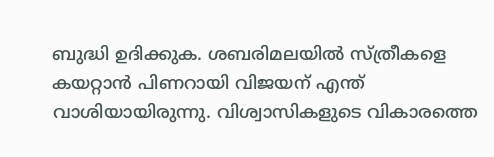ബുദ്ധി ഉദിക്കുക. ശബരിമലയില്‍ സ്ത്രീകളെ കയറ്റാന്‍ പിണറായി വിജയന് എന്ത് വാശിയായിരുന്നു. വിശ്വാസികളുടെ വികാരത്തെ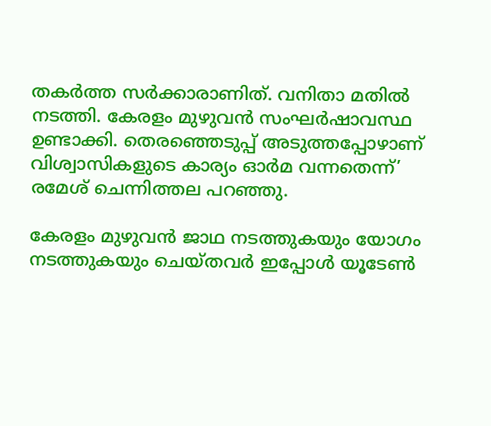തകര്‍ത്ത സര്‍ക്കാരാണിത്. വനിതാ മതില്‍ നടത്തി. കേരളം മുഴുവന്‍ സംഘര്‍ഷാവസ്ഥ ഉണ്ടാക്കി. തെരഞ്ഞെടുപ്പ് അടുത്തപ്പോഴാണ് വിശ്വാസികളുടെ കാര്യം ഓര്‍മ വന്നതെന്ന്’ രമേശ് ചെന്നിത്തല പറഞ്ഞു.

കേരളം മുഴുവന്‍ ജാഥ നടത്തുകയും യോഗം നടത്തുകയും ചെയ്തവര്‍ ഇപ്പോള്‍ യൂടേണ്‍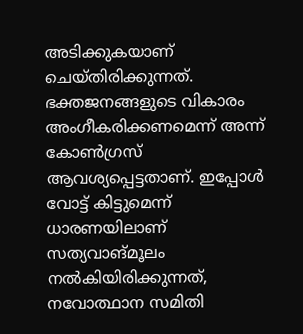അടിക്കുകയാണ് ചെയ്തിരിക്കുന്നത്. ഭക്തജനങ്ങളുടെ വികാരം അംഗീകരിക്കണമെന്ന് അന്ന് കോണ്‍ഗ്രസ് ആവശ്യപ്പെട്ടതാണ്. ഇപ്പോള്‍ വോട്ട് കിട്ടുമെന്ന് ധാരണയിലാണ് സത്യവാങ്മൂലം നല്‍കിയിരിക്കുന്നത്, നവോത്ഥാന സമിതി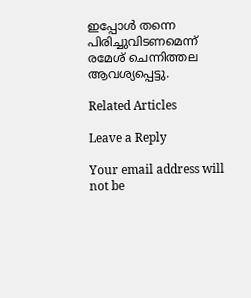ഇപ്പോള്‍ തന്നെ പിരിച്ചുവിടണമെന്ന് രമേശ് ചെന്നിത്തല ആവശ്യപ്പെട്ടു.

Related Articles

Leave a Reply

Your email address will not be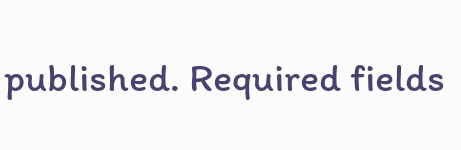published. Required fields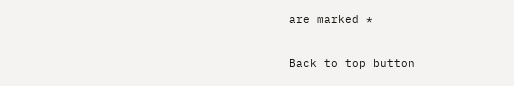are marked *

Back to top button